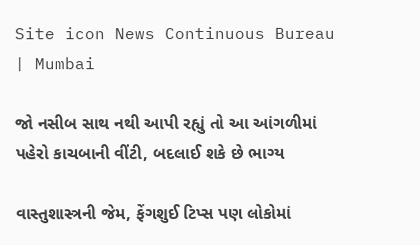Site icon News Continuous Bureau | Mumbai

જો નસીબ સાથ નથી આપી રહ્યું તો આ આંગળીમાં પહેરો કાચબાની વીંટી, બદલાઈ શકે છે ભાગ્ય

વાસ્તુશાસ્ત્રની જેમ, ફેંગશુઈ ટિપ્સ પણ લોકોમાં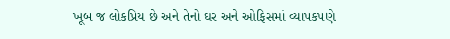ખૂબ જ લોકપ્રિય છે અને તેનો ઘર અને ઓફિસમાં વ્યાપકપણે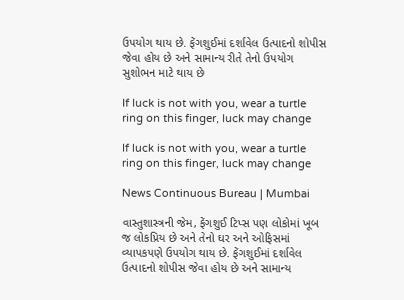ઉપયોગ થાય છે. ફેંગશુઈમાં દર્શાવેલ ઉત્પાદનો શોપીસ જેવા હોય છે અને સામાન્ય રીતે તેનો ઉપયોગ સુશોભન માટે થાય છે

If luck is not with you, wear a turtle ring on this finger, luck may change

If luck is not with you, wear a turtle ring on this finger, luck may change

News Continuous Bureau | Mumbai

વાસ્તુશાસ્ત્રની જેમ, ફેંગશુઈ ટિપ્સ પણ લોકોમાં ખૂબ જ લોકપ્રિય છે અને તેનો ઘર અને ઓફિસમાં વ્યાપકપણે ઉપયોગ થાય છે. ફેંગશુઈમાં દર્શાવેલ ઉત્પાદનો શોપીસ જેવા હોય છે અને સામાન્ય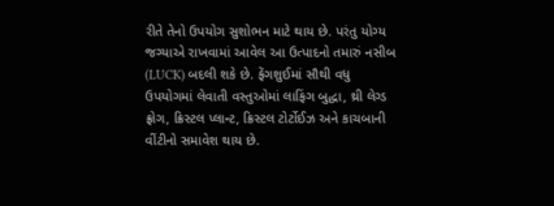રીતે તેનો ઉપયોગ સુશોભન માટે થાય છે. પરંતુ યોગ્ય જગ્યાએ રાખવામાં આવેલ આ ઉત્પાદનો તમારું નસીબ (LUCK) બદલી શકે છે. ફેંગશુઈમાં સૌથી વધુ ઉપયોગમાં લેવાતી વસ્તુઓમાં લાફિંગ બુદ્ધા, થ્રી લેગ્ડ ફ્રોગ, ક્રિસ્ટલ પ્લાન્ટ, ક્રિસ્ટલ ટોર્ટોઈઝ અને કાચબાની વીંટીનો સમાવેશ થાય છે.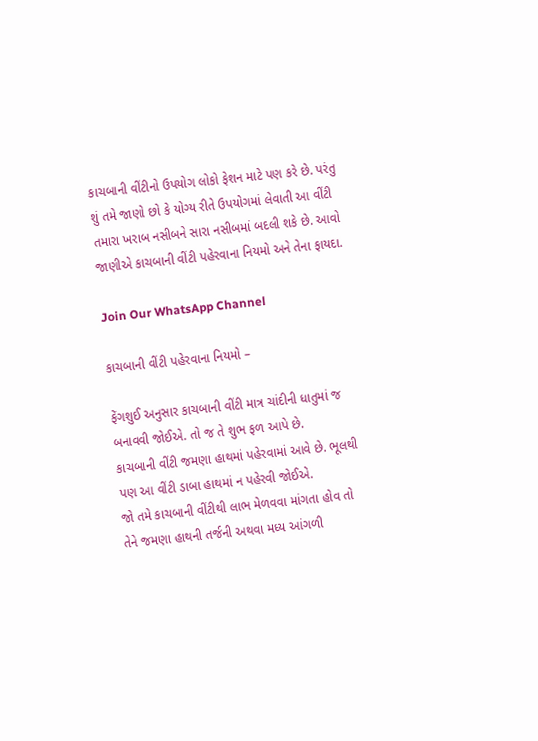કાચબાની વીંટીનો ઉપયોગ લોકો ફેશન માટે પણ કરે છે. પરંતુ શું તમે જાણો છો કે યોગ્ય રીતે ઉપયોગમાં લેવાતી આ વીંટી તમારા ખરાબ નસીબને સારા નસીબમાં બદલી શકે છે. આવો જાણીએ કાચબાની વીંટી પહેરવાના નિયમો અને તેના ફાયદા.

Join Our WhatsApp Channel

કાચબાની વીંટી પહેરવાના નિયમો –

ફેંગશુઈ અનુસાર કાચબાની વીંટી માત્ર ચાંદીની ધાતુમાં જ બનાવવી જોઈએ. તો જ તે શુભ ફળ આપે છે.
કાચબાની વીંટી જમણા હાથમાં પહેરવામાં આવે છે. ભૂલથી પણ આ વીંટી ડાબા હાથમાં ન પહેરવી જોઈએ.
જો તમે કાચબાની વીંટીથી લાભ મેળવવા માંગતા હોવ તો તેને જમણા હાથની તર્જની અથવા મધ્ય આંગળી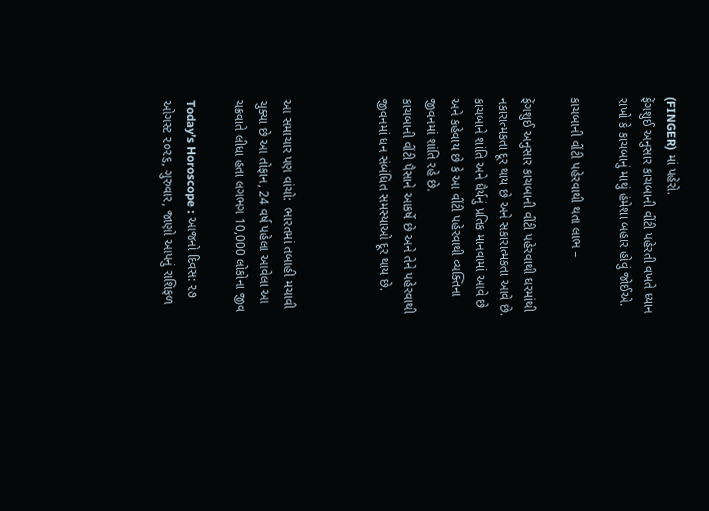(FINGER) માં પહેરો.
ફેંગશુઈ અનુસાર કાચબાની વીંટી પહેરતી વખતે ધ્યાન રાખો કે કાચબાનું માથું હંમેશા બહાર હોવું જોઈએ.

કાચબાની વીંટી પહેરવાથી થતા લાભ –

ફેંગશુઈ અનુસાર કાચબાની વીંટી પહેરવાથી ઘરમાંથી નકારાત્મકતા દૂર થાય છે અને સકારાત્મકતા આવે છે.
કાચબાને શાંતિ અને ધૈર્યનું પ્રતિક માનવામાં આવે છે અને કહેવાય છે કે આ વીંટી પહેરવાથી વ્યક્તિના જીવનમાં શાંતિ રહે છે.
કાચબાની વીંટી પૈસાને આકર્ષે છે અને તેને પહેરવાથી જીવનમાં ધન સંબંધિત સમસ્યાઓ દૂર થાય છે.



આ સમાચાર પણ વાંચો:  ભારતમાં તબાહી મચાવી ચુક્યા છે આ તોફાન, 24 વર્ષ પહેલા આવેલા આ ચક્રવાતે લીધા હતા લગભગ 10,000 લોકોના જીવ

Today’s Horoscope : આજનો દિવસ: ૨૭ ઓગસ્ટ ૨૦૨૬, ગુરુવાર, જાણો આપનું રાશિફળ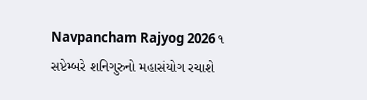Navpancham Rajyog 2026 ૧ સપ્ટેમ્બરે શનિગુરુનો મહાસંયોગ રચાશે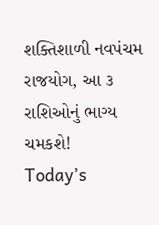શક્તિશાળી નવપંચમ રાજયોગ, આ ૩ રાશિઓનું ભાગ્ય ચમકશે!
Today’s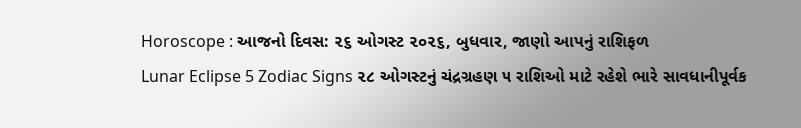Horoscope : આજનો દિવસ: ૨૬ ઓગસ્ટ ૨૦૨૬, બુધવાર, જાણો આપનું રાશિફળ
Lunar Eclipse 5 Zodiac Signs ૨૮ ઓગસ્ટનું ચંદ્રગ્રહણ ૫ રાશિઓ માટે રહેશે ભારે સાવધાનીપૂર્વક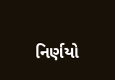નિર્ણયો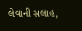લેવાની સલાહ,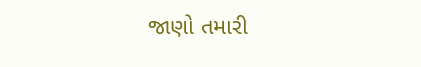જાણો તમારી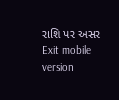રાશિ પર અસર
Exit mobile version